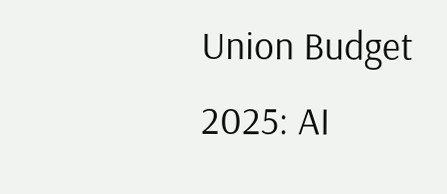Union Budget 2025: AI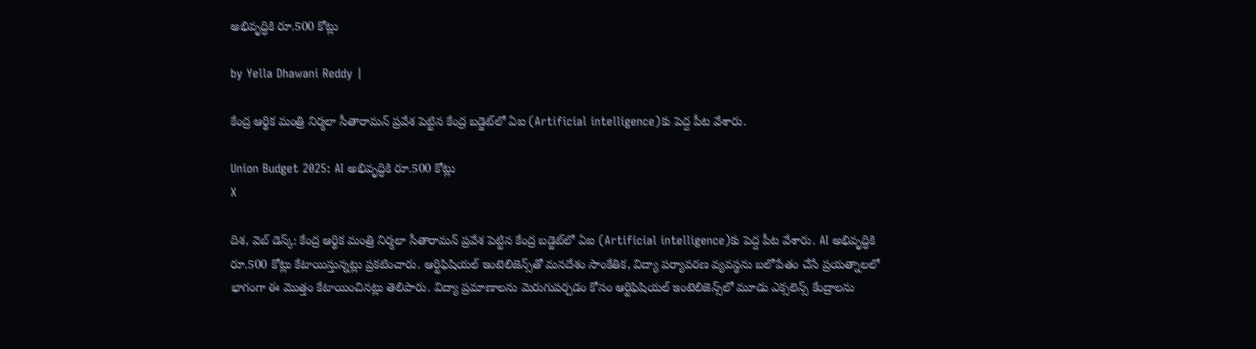అభివృద్ధికి రూ.500 కోట్లు

by Yella Dhawani Reddy |

కేంద్ర ఆర్థిక మంత్రి నిర్మలా సీతారామన్ ప్రవేశ పెట్టిన కేంద్ర బడ్జెట్‌లో ఏఐ (Artificial intelligence)కు పెద్ద పీట వేశారు.

Union Budget 2025: AI అభివృద్ధికి రూ.500 కోట్లు
X

దిశ, వెబ్ డెస్క్: కేంద్ర ఆర్థిక మంత్రి నిర్మలా సీతారామన్ ప్రవేశ పెట్టిన కేంద్ర బడ్జెట్‌లో ఏఐ (Artificial intelligence)కు పెద్ద పీట వేశారు. AI అభివృద్ధికి రూ.500 కోట్లు కేటాయిస్తున్నట్లు ప్రకటించారు. ఆర్టిఫిషియల్ ఇంటెలిజెన్స్‌‌తో మనదేశం సాంకేతిక, విద్యా పర్యావరణ వ్యవస్థను బలోపేతం చేసే ప్రయత్నాలలో భాగంగా ఈ మొత్తం కేటాయించినట్లు తెలిపారు. విద్యా ప్రమాణాలను మెరుగుపర్చడం కోసం ఆర్టిఫిషియల్ ఇంటెలిజెన్స్‌లో మూడు ఎక్సలెన్స్ కేంద్రాలను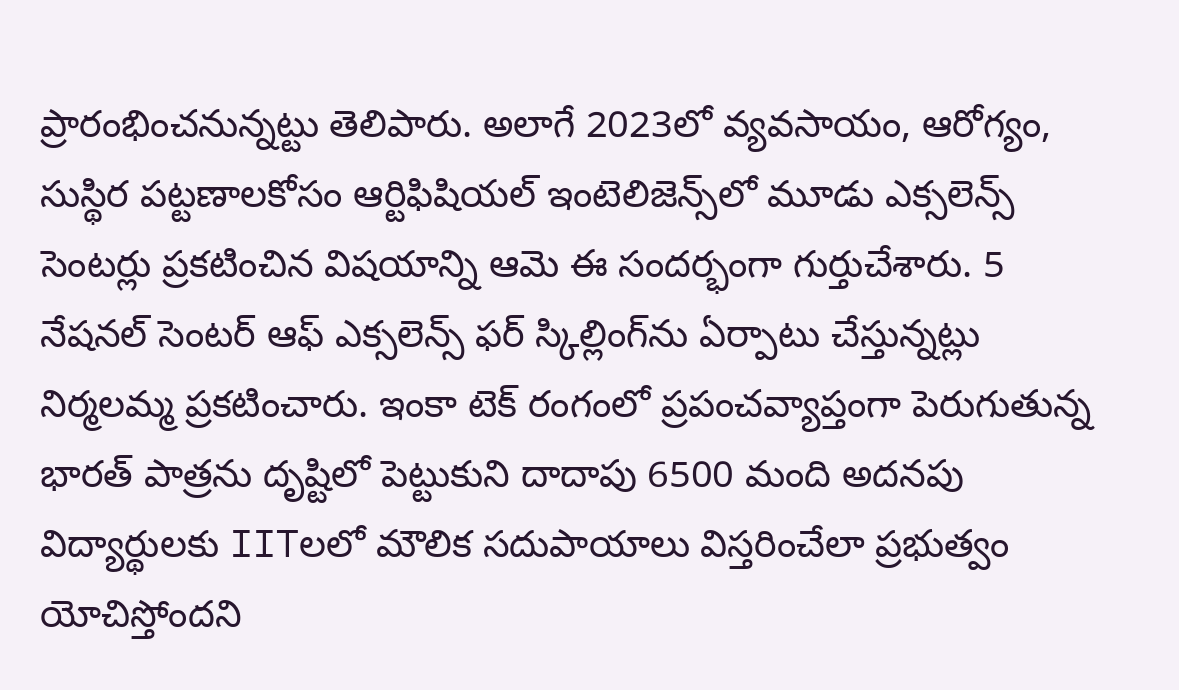ప్రారంభించనున్నట్టు తెలిపారు. అలాగే 2023లో వ్యవసాయం, ఆరోగ్యం, సుస్థిర పట్టణాలకోసం ఆర్టిఫిషియల్ ఇంటెలిజెన్స్‌లో మూడు ఎక్సలెన్స్ సెంటర్లు ప్రకటించిన విషయాన్ని ఆమె ఈ సందర్భంగా గుర్తుచేశారు. 5 నేషనల్ సెంటర్ ఆఫ్ ఎక్సలెన్స్ ఫర్ స్కిల్లింగ్‌ను ఏర్పాటు చేస్తున్నట్లు నిర్మలమ్మ ప్రకటించారు. ఇంకా టెక్ రంగంలో ప్రపంచవ్యాప్తంగా పెరుగుతున్న భారత్ పాత్రను దృష్టిలో పెట్టుకుని దాదాపు 6500 మంది అదనపు విద్యార్థులకు IITలలో మౌలిక సదుపాయాలు విస్తరించేలా ప్రభుత్వం యోచిస్తోందని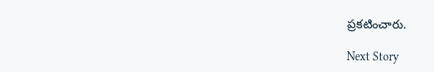ప్రకటించారు.

Next Story